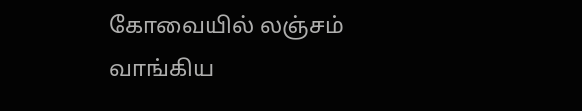கோவையில் லஞ்சம் வாங்கிய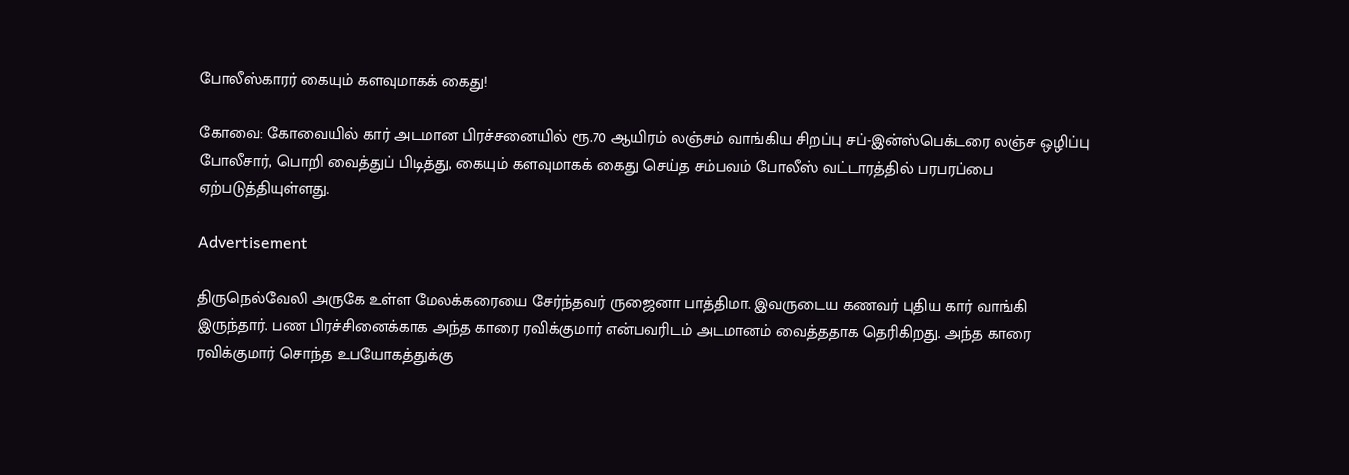போலீஸ்காரர் கையும் களவுமாகக் கைது!

கோவை: கோவையில் கார் அடமான பிரச்சனையில் ரூ.70 ஆயிரம் லஞ்சம் வாங்கிய சிறப்பு சப்-இன்ஸ்பெக்டரை லஞ்ச ஒழிப்பு போலீசார், பொறி வைத்துப் பிடித்து, கையும் களவுமாகக் கைது செய்த சம்பவம் போலீஸ் வட்டாரத்தில் பரபரப்பை ஏற்படுத்தியுள்ளது.

Advertisement

திருநெல்வேலி அருகே உள்ள மேலக்கரையை சேர்ந்தவர் ருஜைனா பாத்திமா. இவருடைய கணவர் புதிய கார் வாங்கி இருந்தார். பண பிரச்சினைக்காக அந்த காரை ரவிக்குமார் என்பவரிடம் அடமானம் வைத்ததாக தெரிகிறது. அந்த காரை ரவிக்குமார் சொந்த உபயோகத்துக்கு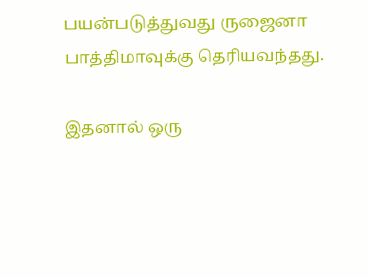பயன்படுத்துவது ருஜைனா பாத்திமாவுக்கு தெரியவந்தது.

இதனால் ஒரு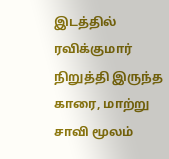இடத்தில் ரவிக்குமார் நிறுத்தி இருந்த காரை, மாற்று சாவி மூலம்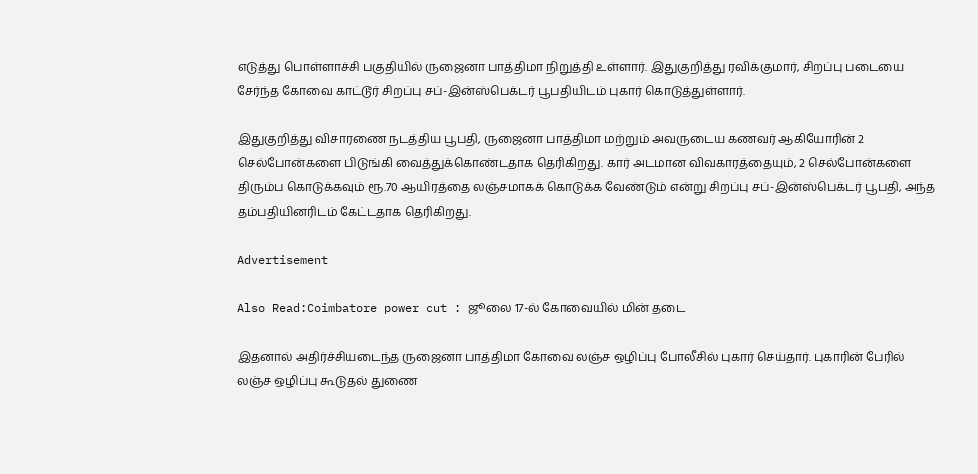எடுத்து பொள்ளாச்சி பகுதியில் ருஜைனா பாத்திமா நிறுத்தி உள்ளார். இதுகுறித்து ரவிக்குமார், சிறப்பு படையை சேர்ந்த கோவை காட்டூர் சிறப்பு சப்-இன்ஸ்பெக்டர் பூபதியிடம் புகார் கொடுத்துள்ளார்.

இதுகுறித்து விசாரணை நடத்திய பூபதி, ருஜைனா பாத்திமா மற்றும் அவருடைய கணவர் ஆகியோரின் 2 செல்போன்களை பிடுங்கி வைத்துக்கொண்டதாக தெரிகிறது. கார் அடமான விவகாரத்தையும், 2 செல்போன்களை திரும்ப கொடுக்கவும் ரூ.70 ஆயிரத்தை லஞ்சமாகக் கொடுக்க வேண்டும் என்று சிறப்பு சப்-இன்ஸ்பெக்டர் பூபதி, அந்த தம்பதியினரிடம் கேட்டதாக தெரிகிறது.

Advertisement

Also Read:Coimbatore power cut : ஜூலை 17-ல் கோவையில் மின் தடை

இதனால் அதிர்ச்சியடைந்த ருஜைனா பாத்திமா கோவை லஞ்ச ஒழிப்பு போலீசில் புகார் செய்தார். புகாரின் பேரில் லஞ்ச ஒழிப்பு கூடுதல் துணை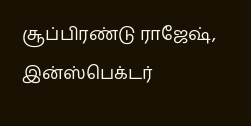சூப்பிரண்டு ராஜேஷ், இன்ஸ்பெக்டர்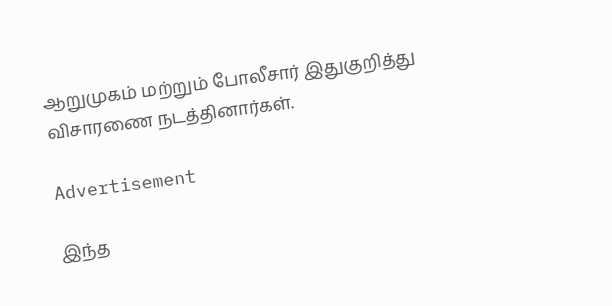ஆறுமுகம் மற்றும் போலீசார் இதுகுறித்து விசாரணை நடத்தினார்கள்.

Advertisement

இந்த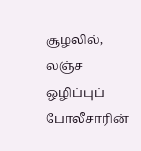சூழலில், லஞ்ச ஒழிப்புப் போலீசாரின்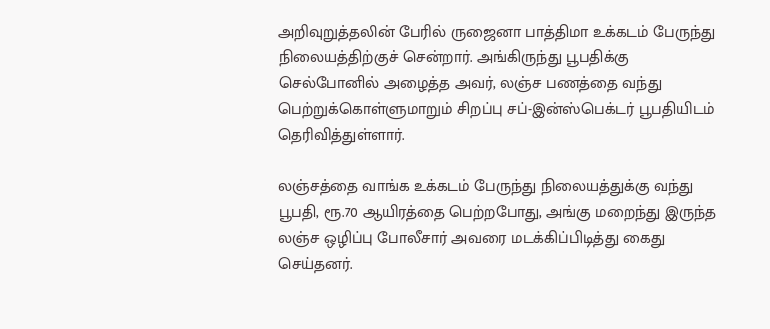அறிவுறுத்தலின் பேரில் ருஜைனா பாத்திமா உக்கடம் பேருந்து நிலையத்திற்குச் சென்றார். அங்கிருந்து பூபதிக்கு செல்போனில் அழைத்த அவர், லஞ்ச பணத்தை வந்து பெற்றுக்கொள்ளுமாறும் சிறப்பு சப்-இன்ஸ்பெக்டர் பூபதியிடம் தெரிவித்துள்ளார்.

லஞ்சத்தை வாங்க உக்கடம் பேருந்து நிலையத்துக்கு வந்து பூபதி, ரூ.70 ஆயிரத்தை பெற்றபோது, அங்கு மறைந்து இருந்த லஞ்ச ஒழிப்பு போலீசார் அவரை மடக்கிப்பிடித்து கைது செய்தனர்.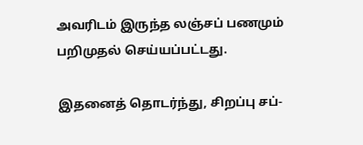அவரிடம் இருந்த லஞ்சப் பணமும் பறிமுதல் செய்யப்பட்டது.

இதனைத் தொடர்ந்து, சிறப்பு சப்-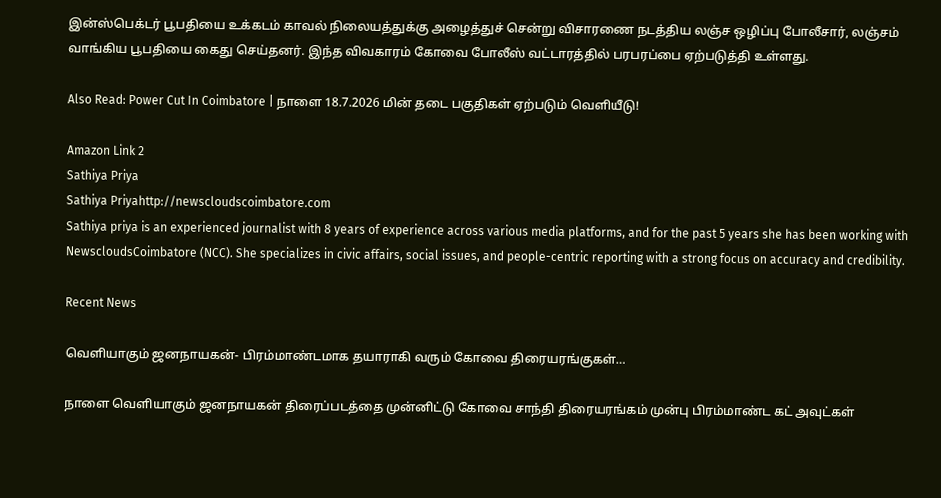இன்ஸ்பெக்டர் பூபதியை உக்கடம் காவல் நிலையத்துக்கு அழைத்துச் சென்று விசாரணை நடத்திய லஞ்ச ஒழிப்பு போலீசார், லஞ்சம் வாங்கிய பூபதியை கைது செய்தனர். இந்த விவகாரம் கோவை போலீஸ் வட்டாரத்தில் பரபரப்பை ஏற்படுத்தி உள்ளது.

Also Read: Power Cut In Coimbatore | நாளை 18.7.2026 மின் தடை பகுதிகள் ஏற்படும் வெளியீடு!

Amazon Link 2
Sathiya Priya
Sathiya Priyahttp://newscloudscoimbatore.com
Sathiya priya is an experienced journalist with 8 years of experience across various media platforms, and for the past 5 years she has been working with NewscloudsCoimbatore (NCC). She specializes in civic affairs, social issues, and people-centric reporting with a strong focus on accuracy and credibility.

Recent News

வெளியாகும் ஜனநாயகன்- பிரம்மாண்டமாக தயாராகி வரும் கோவை திரையரங்குகள்…

நாளை வெளியாகும் ஜனநாயகன் திரைப்படத்தை முன்னிட்டு கோவை சாந்தி திரையரங்கம் முன்பு பிரம்மாண்ட கட் அவுட்கள்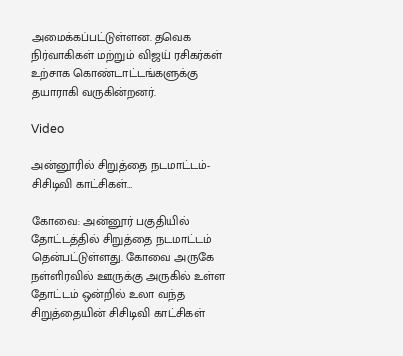அமைக்கப்பட்டுள்ளன. தவெக நிர்வாகிகள் மற்றும் விஜய் ரசிகர்கள் உற்சாக கொண்டாட்டங்களுக்கு தயாராகி வருகின்றனர்.

Video

அன்னூரில் சிறுத்தை நடமாட்டம்- சிசிடிவி காட்சிகள்…

கோவை: அன்னூர் பகுதியில் தோட்டத்தில் சிறுத்தை நடமாட்டம் தென்பட்டுள்ளது. கோவை அருகே நள்ளிரவில் ஊருக்கு அருகில் உள்ள தோட்டம் ஒன்றில் உலா வந்த சிறுத்தையின் சிசிடிவி காட்சிகள்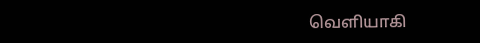வெளியாகி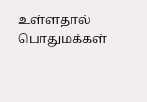உள்ளதால் பொதுமக்கள்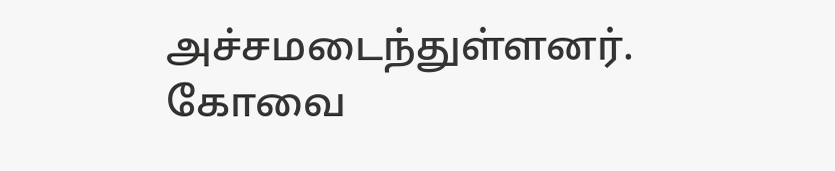அச்சமடைந்துள்ளனர். கோவை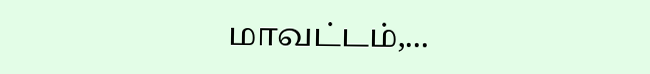மாவட்டம்,...